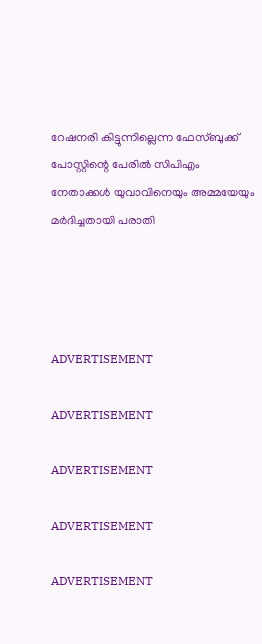റേഷനരി കിട്ടുന്നില്ലെന്ന ഫേസ്ബുക്ക് പോസ്റ്റിന്റെ പേരില്‍ സിപിഎം നേതാക്കള്‍ യുവാവിനെയും അമ്മയേയും മര്‍ദിച്ചതായി പരാതി




ADVERTISEMENT

ADVERTISEMENT

ADVERTISEMENT

ADVERTISEMENT

ADVERTISEMENT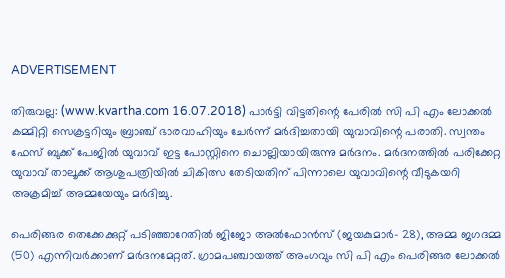ADVERTISEMENT

തിരുവല്ല: (www.kvartha.com 16.07.2018) പാര്‍ട്ടി വിട്ടതിന്റെ പേരില്‍ സി പി എം ലോക്കല്‍ കമ്മിറ്റി സെക്രട്ടറിയും ബ്രാഞ്ച് ഭാരവാഹിയും ചേര്‍ന്ന് മര്‍ദിച്ചതായി യുവാവിന്റെ പരാതി. സ്വന്തം ഫേസ് ബുക്ക് പേജില്‍ യുവാവ് ഇട്ട പോസ്റ്റിനെ ചൊല്ലിയായിരുന്നു മര്‍ദനം. മര്‍ദനത്തില്‍ പരിക്കേറ്റ യുവാവ് താലൂക്ക് ആശുപത്രിയില്‍ ചികിത്സ തേടിയതിന് പിന്നാലെ യുവാവിന്റെ വീടുകയറി അക്രമിച്ച് അമ്മയേയും മര്‍ദിച്ചു.

പെരിങ്ങര തെക്കേക്കുറ്റ് പടിഞ്ഞാറേതില്‍ ജിജോ അല്‍ഫോന്‍സ് (ജയകുമാര്‍- 28), അമ്മ ജഗദമ്മ (50) എന്നിവര്‍ക്കാണ് മര്‍ദനമേറ്റത്. ഗ്രാമപഞ്ചായത്ത് അംഗവും സി പി എം പെരിങ്ങര ലോക്കല്‍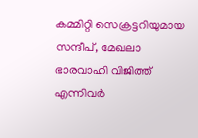കമ്മിറ്റി സെക്രട്ടറിയുമായ സന്ദീപ്, മേഖലാ ഭാരവാഹി വിജിത്ത് എന്നിവര്‍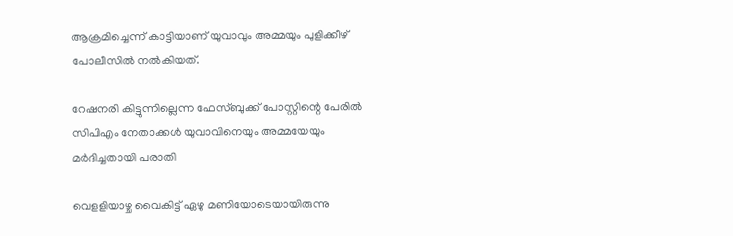ആക്രമിച്ചെന്ന് കാട്ടിയാണ് യുവാവും അമ്മയും പുളിക്കീഴ് പോലീസില്‍ നല്‍കിയത്.

റേഷനരി കിട്ടുന്നില്ലെന്ന ഫേസ്ബുക്ക് പോസ്റ്റിന്റെ പേരില്‍ സിപിഎം നേതാക്കള്‍ യുവാവിനെയും അമ്മയേയും മര്‍ദിച്ചതായി പരാതി

വെളളിയാഴ്ച വൈകിട്ട് ഏഴു മണിയോടെയായിരുന്നു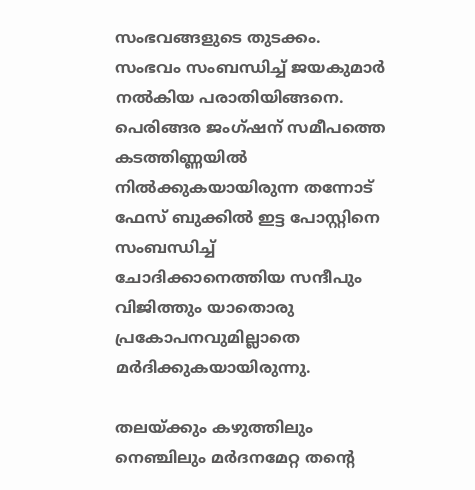സംഭവങ്ങളുടെ തുടക്കം. സംഭവം സംബന്ധിച്ച് ജയകുമാര്‍ നല്‍കിയ പരാതിയിങ്ങനെ. പെരിങ്ങര ജംഗ്ഷന് സമീപത്തെ കടത്തിണ്ണയില്‍ നില്‍ക്കുകയായിരുന്ന തന്നോട് ഫേസ് ബുക്കില്‍ ഇട്ട പോസ്റ്റിനെ സംബന്ധിച്ച് ചോദിക്കാനെത്തിയ സന്ദീപും വിജിത്തും യാതൊരു പ്രകോപനവുമില്ലാതെ മര്‍ദിക്കുകയായിരുന്നു.

തലയ്ക്കും കഴുത്തിലും നെഞ്ചിലും മര്‍ദനമേറ്റ തന്റെ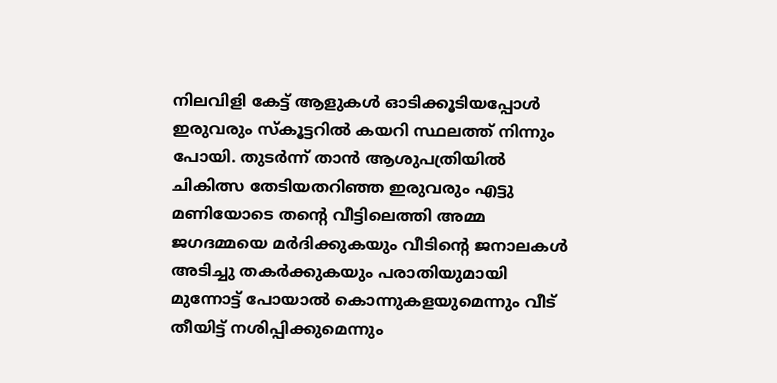നിലവിളി കേട്ട് ആളുകള്‍ ഓടിക്കൂടിയപ്പോള്‍ ഇരുവരും സ്‌കൂട്ടറില്‍ കയറി സ്ഥലത്ത് നിന്നും പോയി. തുടര്‍ന്ന് താന്‍ ആശുപത്രിയില്‍ ചികിത്സ തേടിയതറിഞ്ഞ ഇരുവരും എട്ടു മണിയോടെ തന്റെ വീട്ടിലെത്തി അമ്മ ജഗദമ്മയെ മര്‍ദിക്കുകയും വീടിന്റെ ജനാലകള്‍ അടിച്ചു തകര്‍ക്കുകയും പരാതിയുമായി മുന്നോട്ട് പോയാല്‍ കൊന്നുകളയുമെന്നും വീട് തീയിട്ട് നശിപ്പിക്കുമെന്നും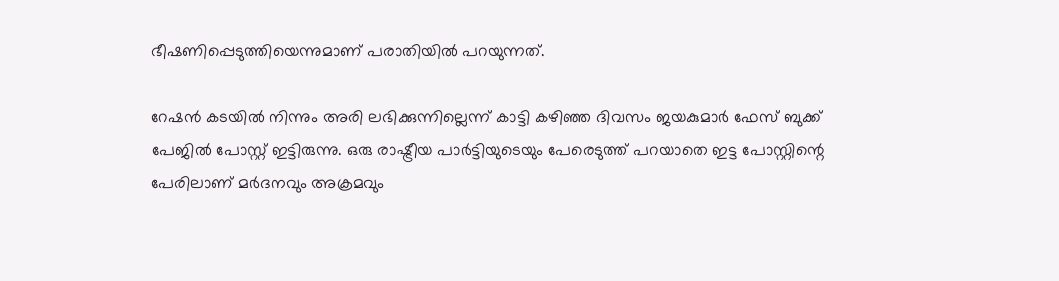ഭീഷണിപ്പെടുത്തിയെന്നുമാണ് പരാതിയില്‍ പറയുന്നത്.

റേഷന്‍ കടയില്‍ നിന്നും അരി ലഭിക്കുന്നില്ലെന്ന് കാട്ടി കഴിഞ്ഞ ദിവസം ജയകുമാര്‍ ഫേസ് ബുക്ക് പേജില്‍ പോസ്റ്റ് ഇട്ടിരുന്നു. ഒരു രാഷ്ട്രീയ പാര്‍ട്ടിയുടെയും പേരെടുത്ത് പറയാതെ ഇട്ട പോസ്റ്റിന്റെ പേരിലാണ് മര്‍ദനവും അക്രമവും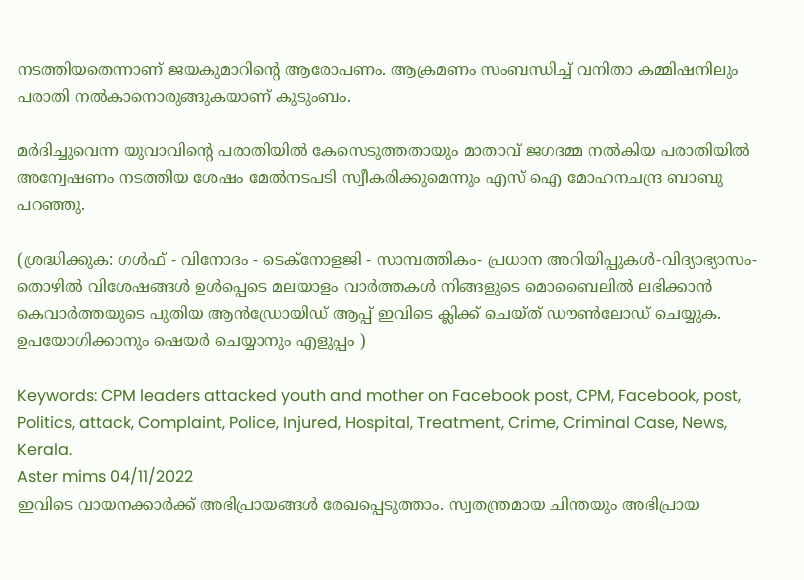നടത്തിയതെന്നാണ് ജയകുമാറിന്റെ ആരോപണം. ആക്രമണം സംബന്ധിച്ച് വനിതാ കമ്മിഷനിലും പരാതി നല്‍കാനൊരുങ്ങുകയാണ് കുടുംബം.

മര്‍ദിച്ചുവെന്ന യുവാവിന്റെ പരാതിയില്‍ കേസെടുത്തതായും മാതാവ് ജഗദമ്മ നല്‍കിയ പരാതിയില്‍ അന്വേഷണം നടത്തിയ ശേഷം മേല്‍നടപടി സ്വീകരിക്കുമെന്നും എസ് ഐ മോഹനചന്ദ്ര ബാബു പറഞ്ഞു.

(ശ്രദ്ധിക്കുക: ഗൾഫ് - വിനോദം - ടെക്നോളജി - സാമ്പത്തികം- പ്രധാന അറിയിപ്പുകൾ-വിദ്യാഭ്യാസം-തൊഴിൽ വിശേഷങ്ങൾ ഉൾപ്പെടെ മലയാളം വാർത്തകൾ നിങ്ങളുടെ മൊബൈലിൽ ലഭിക്കാൻ കെവാർത്തയുടെ പുതിയ ആൻഡ്രോയിഡ് ആപ്പ് ഇവിടെ ക്ലിക്ക് ചെയ്ത് ഡൗൺലോഡ് ചെയ്യുക. ഉപയോഗിക്കാനും ഷെയർ ചെയ്യാനും എളുപ്പം )

Keywords: CPM leaders attacked youth and mother on Facebook post, CPM, Facebook, post, Politics, attack, Complaint, Police, Injured, Hospital, Treatment, Crime, Criminal Case, News, Kerala.
Aster mims 04/11/2022
ഇവിടെ വായനക്കാർക്ക് അഭിപ്രായങ്ങൾ രേഖപ്പെടുത്താം. സ്വതന്ത്രമായ ചിന്തയും അഭിപ്രായ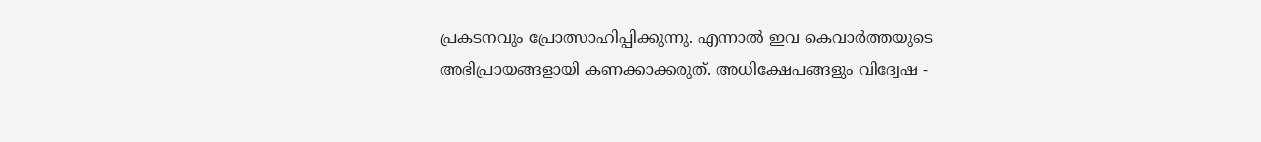പ്രകടനവും പ്രോത്സാഹിപ്പിക്കുന്നു. എന്നാൽ ഇവ കെവാർത്തയുടെ അഭിപ്രായങ്ങളായി കണക്കാക്കരുത്. അധിക്ഷേപങ്ങളും വിദ്വേഷ -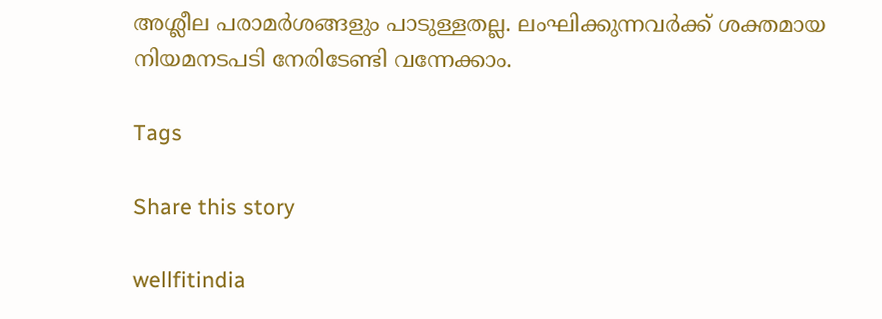അശ്ലീല പരാമർശങ്ങളും പാടുള്ളതല്ല. ലംഘിക്കുന്നവർക്ക് ശക്തമായ നിയമനടപടി നേരിടേണ്ടി വന്നേക്കാം.

Tags

Share this story

wellfitindia